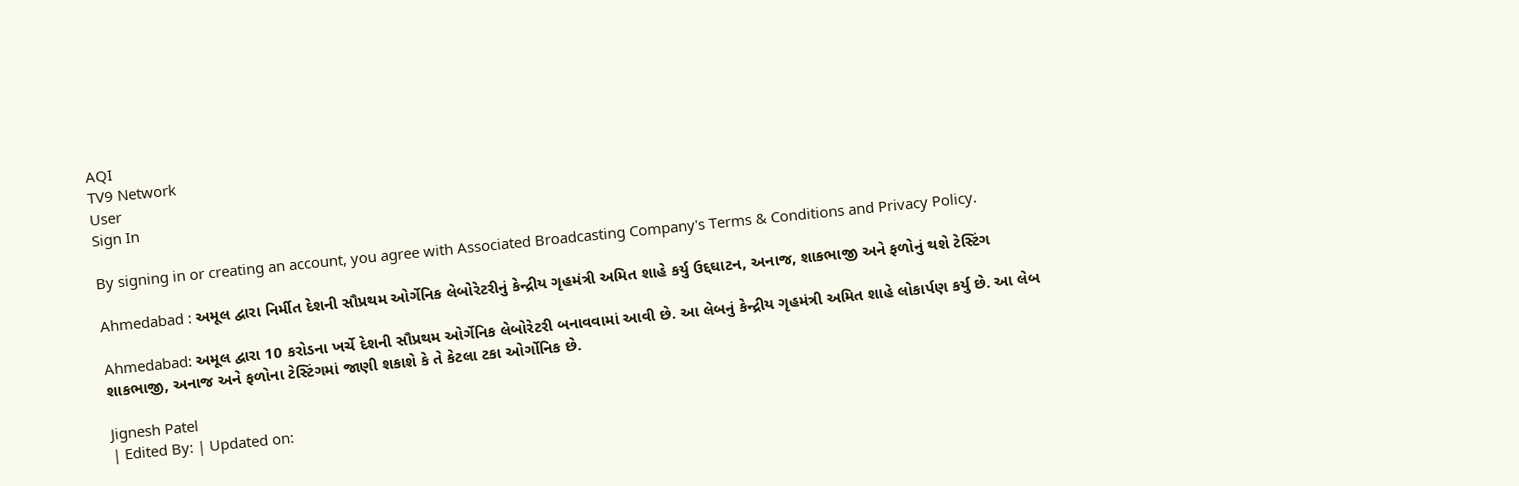AQI
TV9 Network
User
Sign In

By signing in or creating an account, you agree with Associated Broadcasting Company's Terms & Conditions and Privacy Policy.

Ahmedabad : અમૂલ દ્વારા નિર્મીત દેશની સૌપ્રથમ ઓર્ગેનિક લેબોરેટરીનું કેન્દ્રીય ગૃહમંત્રી અમિત શાહે કર્યુ ઉદ્દઘાટન, અનાજ, શાકભાજી અને ફળોનું થશે ટેસ્ટિંગ

Ahmedabad: અમૂલ દ્વારા 10 કરોડના ખર્ચે દેશની સૌપ્રથમ ઓર્ગેનિક લેબોરેટરી બનાવવામાં આવી છે. આ લેબનું કેન્દ્રીય ગૃહમંત્રી અમિત શાહે લોકાર્પણ કર્યુ છે. આ લેબ શાકભાજી, અનાજ અને ફળોના ટેસ્ટિંગમાં જાણી શકાશે કે તે કેટલા ટકા ઓર્ગોનિક છે.

Jignesh Patel
| Edited By: | Updated on: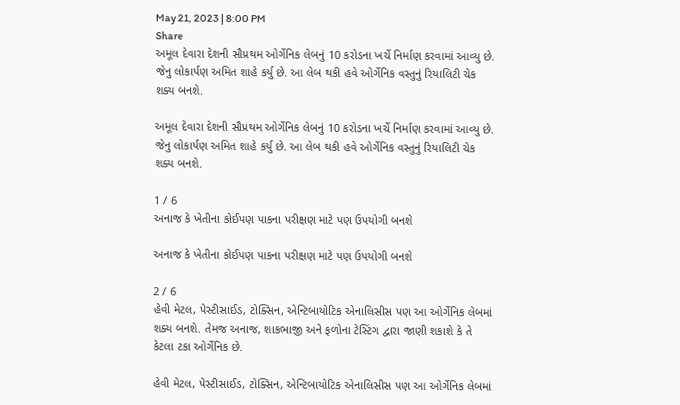May 21, 2023 | 8:00 PM
Share
અમૂલ દેવારા દેશની સૌપ્રથમ ઓર્ગેનિક લેબનું 10 કરોડના ખર્ચે નિર્માણ કરવામાં આવ્યુ છે. જેનુ લોકાર્પણ અમિત શાહે કર્યુ છે. આ લેબ થકી હવે ઓર્ગેનિક વસ્તુનું રિયાલિટી ચેક શક્ય બનશે.

અમૂલ દેવારા દેશની સૌપ્રથમ ઓર્ગેનિક લેબનું 10 કરોડના ખર્ચે નિર્માણ કરવામાં આવ્યુ છે. જેનુ લોકાર્પણ અમિત શાહે કર્યુ છે. આ લેબ થકી હવે ઓર્ગેનિક વસ્તુનું રિયાલિટી ચેક શક્ય બનશે.

1 / 6
અનાજ કે ખેતીના કોઈપણ પાકના પરીક્ષણ માટે પણ ઉપયોગી બનશે

અનાજ કે ખેતીના કોઈપણ પાકના પરીક્ષણ માટે પણ ઉપયોગી બનશે

2 / 6
હેવી મેટલ, પેસ્ટીસાઈડ, ટોક્સિન, એન્ટિબાયોટિક એનાલિસીસ પણ આ ઓર્ગેનિક લેબમાં શક્ય બનશે. તેમજ અનાજ, શાકભાજી અને ફળોના ટેસ્ટિંગ દ્વારા જાણી શકાશે કે તે કેટલા ટકા ઓર્ગેનિક છે.

હેવી મેટલ, પેસ્ટીસાઈડ, ટોક્સિન, એન્ટિબાયોટિક એનાલિસીસ પણ આ ઓર્ગેનિક લેબમાં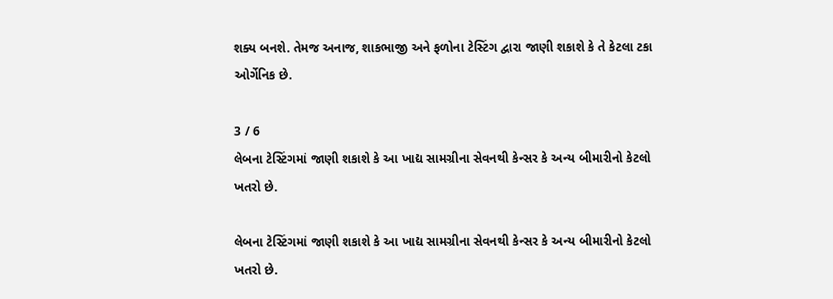શક્ય બનશે. તેમજ અનાજ, શાકભાજી અને ફળોના ટેસ્ટિંગ દ્વારા જાણી શકાશે કે તે કેટલા ટકા ઓર્ગેનિક છે.

3 / 6
લેબના ટેસ્ટિંગમાં જાણી શકાશે કે આ ખાદ્ય સામગ્રીના સેવનથી કેન્સર કે અન્ય બીમારીનો કેટલો ખતરો છે.

લેબના ટેસ્ટિંગમાં જાણી શકાશે કે આ ખાદ્ય સામગ્રીના સેવનથી કેન્સર કે અન્ય બીમારીનો કેટલો ખતરો છે.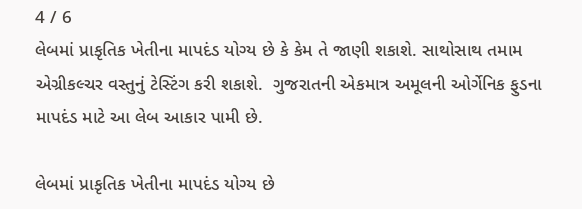4 / 6
લેબમાં પ્રાકૃતિક ખેતીના માપદંડ યોગ્ય છે કે કેમ તે જાણી શકાશે. સાથોસાથ તમામ એગ્રીકલ્ચર વસ્તુનું ટેસ્ટિંગ કરી શકાશે.  ગુજરાતની એકમાત્ર અમૂલની ઓર્ગેનિક ફુડના માપદંડ માટે આ લેબ આકાર પામી છે.

લેબમાં પ્રાકૃતિક ખેતીના માપદંડ યોગ્ય છે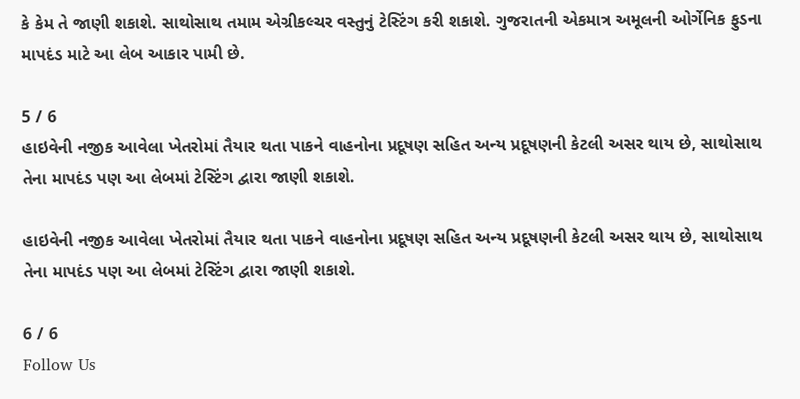કે કેમ તે જાણી શકાશે. સાથોસાથ તમામ એગ્રીકલ્ચર વસ્તુનું ટેસ્ટિંગ કરી શકાશે. ગુજરાતની એકમાત્ર અમૂલની ઓર્ગેનિક ફુડના માપદંડ માટે આ લેબ આકાર પામી છે.

5 / 6
હાઇવેની નજીક આવેલા ખેતરોમાં તૈયાર થતા પાકને વાહનોના પ્રદૂષણ સહિત અન્ય પ્રદૂષણની કેટલી અસર થાય છે, સાથોસાથ તેના માપદંડ પણ આ લેબમાં ટેસ્ટિંગ દ્વારા જાણી શકાશે.

હાઇવેની નજીક આવેલા ખેતરોમાં તૈયાર થતા પાકને વાહનોના પ્રદૂષણ સહિત અન્ય પ્રદૂષણની કેટલી અસર થાય છે, સાથોસાથ તેના માપદંડ પણ આ લેબમાં ટેસ્ટિંગ દ્વારા જાણી શકાશે.

6 / 6
Follow Us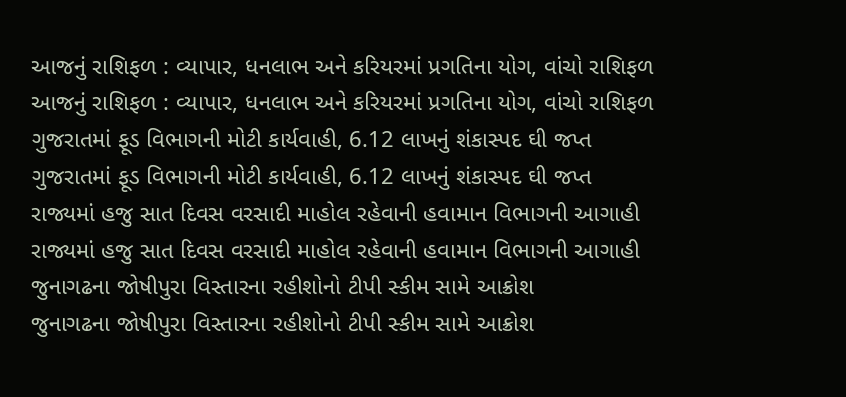આજનું રાશિફળ : વ્યાપાર, ધનલાભ અને કરિયરમાં પ્રગતિના યોગ, વાંચો રાશિફળ
આજનું રાશિફળ : વ્યાપાર, ધનલાભ અને કરિયરમાં પ્રગતિના યોગ, વાંચો રાશિફળ
ગુજરાતમાં ફૂડ વિભાગની મોટી કાર્યવાહી, 6.12 લાખનું શંકાસ્પદ ઘી જપ્ત
ગુજરાતમાં ફૂડ વિભાગની મોટી કાર્યવાહી, 6.12 લાખનું શંકાસ્પદ ઘી જપ્ત
રાજ્યમાં હજુ સાત દિવસ વરસાદી માહોલ રહેવાની હવામાન વિભાગની આગાહી
રાજ્યમાં હજુ સાત દિવસ વરસાદી માહોલ રહેવાની હવામાન વિભાગની આગાહી
જુનાગઢના જોષીપુરા વિસ્તારના રહીશોનો ટીપી સ્કીમ સામે આક્રોશ
જુનાગઢના જોષીપુરા વિસ્તારના રહીશોનો ટીપી સ્કીમ સામે આક્રોશ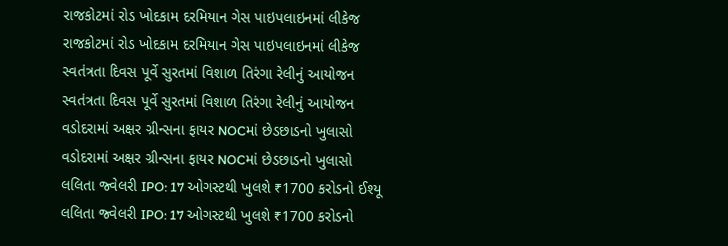રાજકોટમાં રોડ ખોદકામ દરમિયાન ગેસ પાઇપલાઇનમાં લીકેજ
રાજકોટમાં રોડ ખોદકામ દરમિયાન ગેસ પાઇપલાઇનમાં લીકેજ
સ્વતંત્રતા દિવસ પૂર્વે સુરતમાં વિશાળ તિરંગા રેલીનું આયોજન
સ્વતંત્રતા દિવસ પૂર્વે સુરતમાં વિશાળ તિરંગા રેલીનું આયોજન
વડોદરામાં અક્ષર ગ્રીન્સના ફાયર NOCમાં છેડછાડનો ખુલાસો
વડોદરામાં અક્ષર ગ્રીન્સના ફાયર NOCમાં છેડછાડનો ખુલાસો
લલિતા જ્વેલરી IPO: 17 ઓગસ્ટથી ખુલશે ₹1700 કરોડનો ઈશ્યૂ
લલિતા જ્વેલરી IPO: 17 ઓગસ્ટથી ખુલશે ₹1700 કરોડનો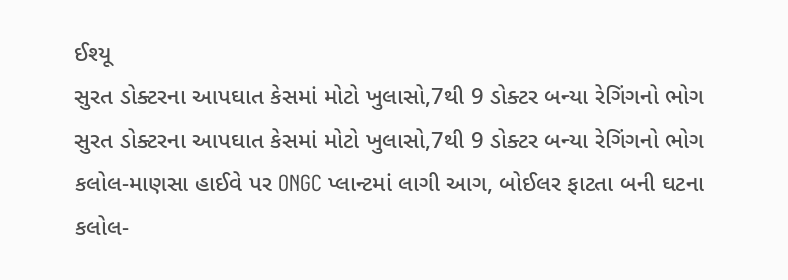ઈશ્યૂ
સુરત ડોક્ટરના આપઘાત કેસમાં મોટો ખુલાસો,7થી 9 ડોક્ટર બન્યા રેગિંગનો ભોગ
સુરત ડોક્ટરના આપઘાત કેસમાં મોટો ખુલાસો,7થી 9 ડોક્ટર બન્યા રેગિંગનો ભોગ
કલોલ-માણસા હાઈવે પર ONGC પ્લાન્ટમાં લાગી આગ, બોઈલર ફાટતા બની ઘટના
કલોલ-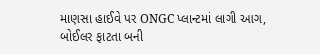માણસા હાઈવે પર ONGC પ્લાન્ટમાં લાગી આગ, બોઈલર ફાટતા બની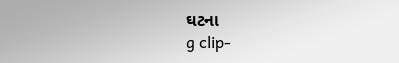ઘટના
g clip-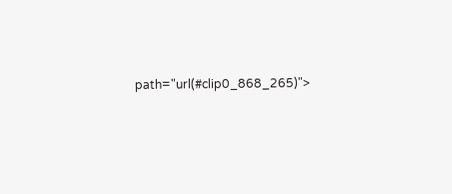path="url(#clip0_868_265)">